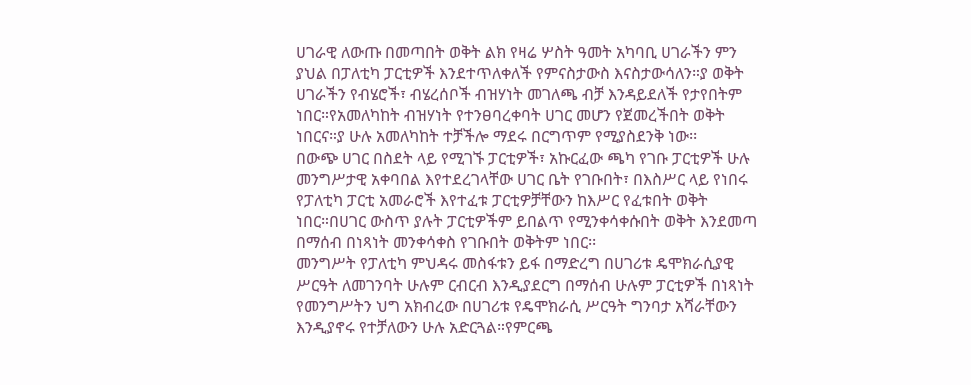ሀገራዊ ለውጡ በመጣበት ወቅት ልክ የዛሬ ሦስት ዓመት አካባቢ ሀገራችን ምን ያህል በፓለቲካ ፓርቲዎች እንደተጥለቀለች የምናስታውስ እናስታውሳለን።ያ ወቅት ሀገራችን የብሄሮች፣ ብሄረሰቦች ብዝሃነት መገለጫ ብቻ እንዳይደለች የታየበትም ነበር።የአመለካከት ብዝሃነት የተንፀባረቀባት ሀገር መሆን የጀመረችበት ወቅት ነበርና።ያ ሁሉ አመለካከት ተቻችሎ ማደሩ በርግጥም የሚያስደንቅ ነው፡፡
በውጭ ሀገር በስደት ላይ የሚገኙ ፓርቲዎች፣ አኩርፈው ጫካ የገቡ ፓርቲዎች ሁሉ መንግሥታዊ አቀባበል እየተደረገላቸው ሀገር ቤት የገቡበት፣ በእስሥር ላይ የነበሩ የፓለቲካ ፓርቲ አመራሮች እየተፈቱ ፓርቲዎቻቸውን ከእሥር የፈቱበት ወቅት ነበር።በሀገር ውስጥ ያሉት ፓርቲዎችም ይበልጥ የሚንቀሳቀሱበት ወቅት እንደመጣ በማሰብ በነጻነት መንቀሳቀስ የገቡበት ወቅትም ነበር፡፡
መንግሥት የፓለቲካ ምህዳሩ መስፋቱን ይፋ በማድረግ በሀገሪቱ ዴሞክራሲያዊ ሥርዓት ለመገንባት ሁሉም ርብርብ እንዲያደርግ በማሰብ ሁሉም ፓርቲዎች በነጻነት የመንግሥትን ህግ አክብረው በሀገሪቱ የዴሞክራሲ ሥርዓት ግንባታ አሻራቸውን እንዲያኖሩ የተቻለውን ሁሉ አድርጓል።የምርጫ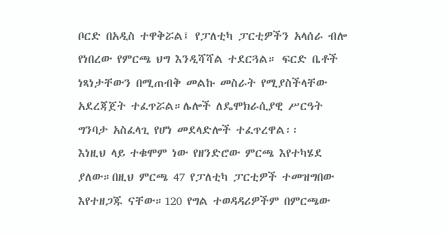ቦርድ በአዲስ ተዋቅሯል፤ የፓለቲካ ፓርቲዎችን አላሰራ ብሎ የነበረው የምርጫ ህግ እንዲሻሻል ተደርጓል። ፍርድ ቤቶች ነጻነታቸውን በሚጠብቅ መልኩ መስራት የሚያስችላቸው አደረጃጀት ተፈጥሯል።ሌሎች ለዴሞክራሲያዊ ሥርዓት ግንባታ አስፈላጊ የሆነ መደላድሎች ተፈጥረዋል፡፡
እነዚህ ላይ ተቁሞም ነው የዘንድሮው ምርጫ እየተካሄደ ያለው።በዚህ ምርጫ 47 የፓለቲካ ፓርቲዎች ተመዝግበው እየተዘጋጁ ናቸው።120 የግል ተወዳዳሪዎችም በምርጫው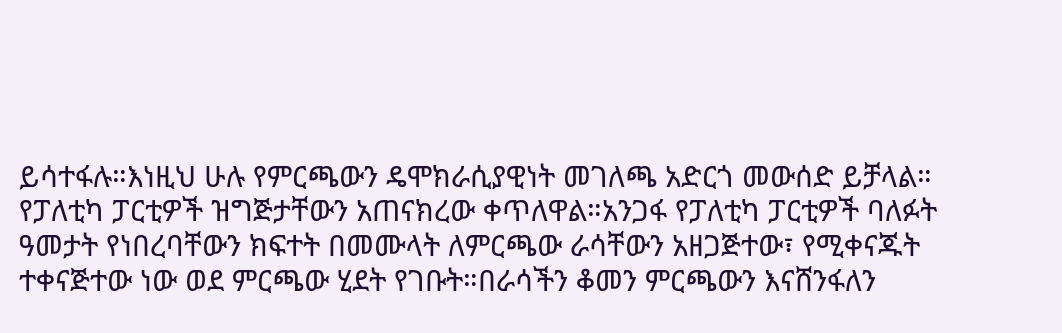ይሳተፋሉ።እነዚህ ሁሉ የምርጫውን ዴሞክራሲያዊነት መገለጫ አድርጎ መውሰድ ይቻላል።
የፓለቲካ ፓርቲዎች ዝግጅታቸውን አጠናክረው ቀጥለዋል።አንጋፋ የፓለቲካ ፓርቲዎች ባለፉት ዓመታት የነበረባቸውን ክፍተት በመሙላት ለምርጫው ራሳቸውን አዘጋጅተው፣ የሚቀናጁት ተቀናጅተው ነው ወደ ምርጫው ሂደት የገቡት።በራሳችን ቆመን ምርጫውን እናሸንፋለን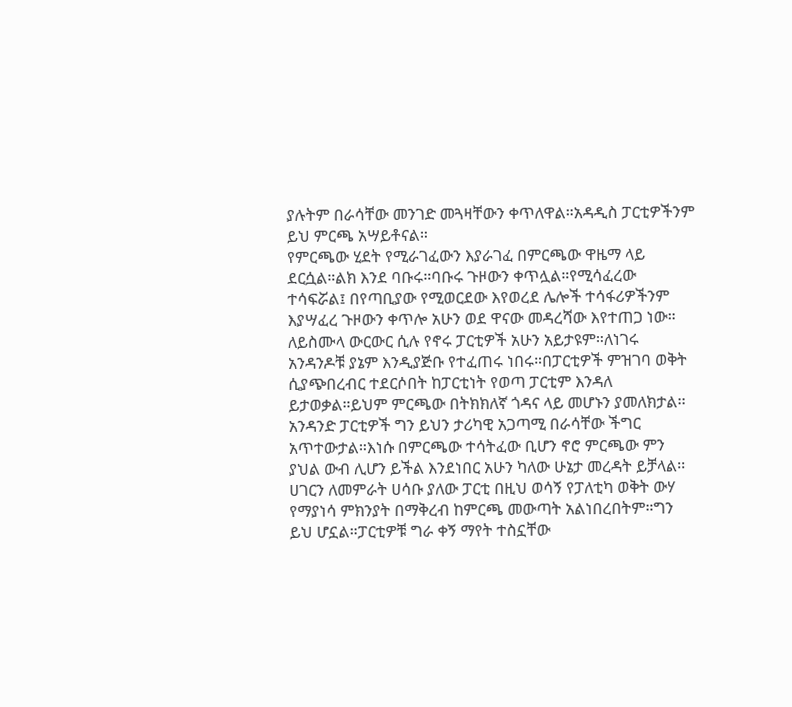ያሉትም በራሳቸው መንገድ መጓዛቸውን ቀጥለዋል።አዳዲስ ፓርቲዎችንም ይህ ምርጫ አሣይቶናል።
የምርጫው ሂደት የሚራገፈውን እያራገፈ በምርጫው ዋዜማ ላይ ደርሷል።ልክ እንደ ባቡሩ።ባቡሩ ጉዞውን ቀጥሏል።የሚሳፈረው ተሳፍሯል፤ በየጣቢያው የሚወርደው እየወረደ ሌሎች ተሳፋሪዎችንም እያሣፈረ ጉዞውን ቀጥሎ አሁን ወደ ዋናው መዳረሻው እየተጠጋ ነው።
ለይስሙላ ውርውር ሲሉ የኖሩ ፓርቲዎች አሁን አይታዩም።ለነገሩ አንዳንዶቹ ያኔም እንዲያጅቡ የተፈጠሩ ነበሩ።በፓርቲዎች ምዝገባ ወቅት ሲያጭበረብር ተደርሶበት ከፓርቲነት የወጣ ፓርቲም እንዳለ ይታወቃል።ይህም ምርጫው በትክክለኛ ጎዳና ላይ መሆኑን ያመለክታል፡፡
አንዳንድ ፓርቲዎች ግን ይህን ታሪካዊ አጋጣሚ በራሳቸው ችግር አጥተውታል።እነሱ በምርጫው ተሳትፈው ቢሆን ኖሮ ምርጫው ምን ያህል ውብ ሊሆን ይችል እንደነበር አሁን ካለው ሁኔታ መረዳት ይቻላል፡፡
ሀገርን ለመምራት ሀሳቡ ያለው ፓርቲ በዚህ ወሳኝ የፓለቲካ ወቅት ውሃ የማያነሳ ምክንያት በማቅረብ ከምርጫ መውጣት አልነበረበትም።ግን ይህ ሆኗል።ፓርቲዎቹ ግራ ቀኝ ማየት ተስኗቸው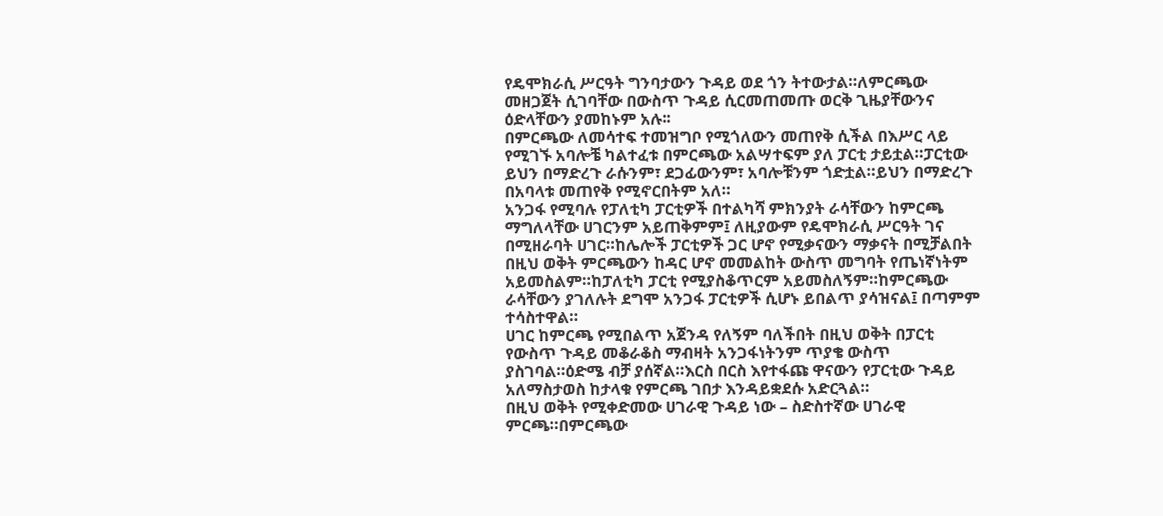የዴሞክራሲ ሥርዓት ግንባታውን ጉዳይ ወደ ጎን ትተውታል።ለምርጫው መዘጋጀት ሲገባቸው በውስጥ ጉዳይ ሲርመጠመጡ ወርቅ ጊዜያቸውንና ዕድላቸውን ያመከኑም አሉ፡፡
በምርጫው ለመሳተፍ ተመዝግቦ የሚጎለውን መጠየቅ ሲችል በእሥር ላይ የሚገኙ አባሎቼ ካልተፈቱ በምርጫው አልሣተፍም ያለ ፓርቲ ታይቷል።ፓርቲው ይህን በማድረጉ ራሱንም፣ ደጋፊውንም፣ አባሎቹንም ጎድቷል።ይህን በማድረጉ በአባላቱ መጠየቅ የሚኖርበትም አለ።
አንጋፋ የሚባሉ የፓለቲካ ፓርቲዎች በተልካሻ ምክንያት ራሳቸውን ከምርጫ ማግለላቸው ሀገርንም አይጠቅምም፤ ለዚያውም የዴሞክራሲ ሥርዓት ገና በሚዘራባት ሀገር።ከሌሎች ፓርቲዎች ጋር ሆኖ የሚቃናውን ማቃናት በሚቻልበት በዚህ ወቅት ምርጫውን ከዳር ሆኖ መመልከት ውስጥ መግባት የጤነኛነትም አይመስልም።ከፓለቲካ ፓርቲ የሚያስቆጥርም አይመስለኝም።ከምርጫው ራሳቸውን ያገለሉት ደግሞ አንጋፋ ፓርቲዎች ሲሆኑ ይበልጥ ያሳዝናል፤ በጣምም ተሳስተዋል።
ሀገር ከምርጫ የሚበልጥ አጀንዳ የለኝም ባለችበት በዚህ ወቅት በፓርቲ የውስጥ ጉዳይ መቆራቆስ ማብዛት አንጋፋነትንም ጥያቄ ውስጥ ያስገባል።ዕድሜ ብቻ ያሰኛል።እርስ በርስ እየተፋጩ ዋናውን የፓርቲው ጉዳይ አለማስታወስ ከታላቁ የምርጫ ገበታ እንዳይቋደሱ አድርጓል።
በዚህ ወቅት የሚቀድመው ሀገራዊ ጉዳይ ነው – ስድስተኛው ሀገራዊ ምርጫ።በምርጫው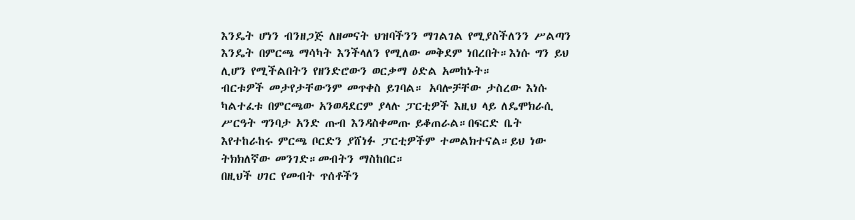እንዴት ሆነን ብንዘጋጅ ለዘመናት ህዝባችንን ማገልገል የሚያስችለንን ሥልጣን እንዴት በምርጫ ማሳካት እንችላለን የሚለው መቅደም ነበረበት።እነሱ ግን ይህ ሊሆን የሚችልበትን የዘንድሮውን ወርቃማ ዕድል አመከኑት።
ብርቱዎች መታየታቸውንም መጥቀስ ይገባል። አባሎቻቸው ታስረው እነሱ ካልተፈቱ በምርጫው አንወዳደርም ያላሉ ፓርቲዎች እዚህ ላይ ለዴሞክራሲ ሥርዓት ግንባታ አንድ ጡብ እንዳስቀመጡ ይቆጠራል።በፍርድ ቤት እየተከራከሩ ምርጫ ቦርድን ያሸነፉ ፓርቲዎችም ተመልክተናል።ይህ ነው ትክክለኛው መንገድ።መብትን ማስከበር።
በዚህች ሀገር የመብት ጥሰቶችን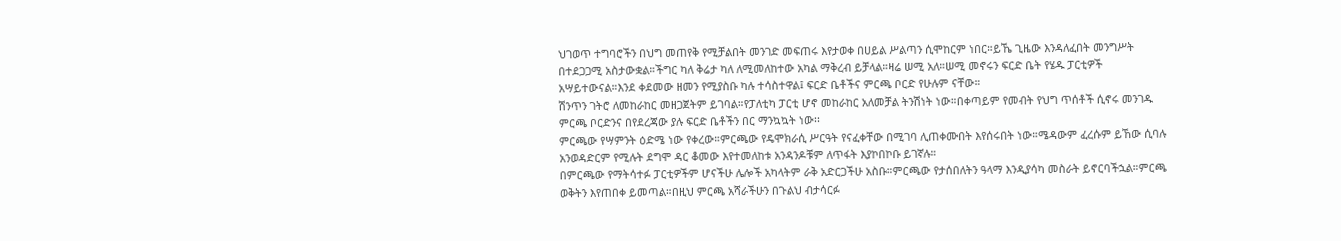ህገወጥ ተግባሮችን በህግ መጠየቅ የሚቻልበት መንገድ መፍጠሩ እየታወቀ በሀይል ሥልጣን ሲሞከርም ነበር።ይኼ ጊዜው እንዳለፈበት መንግሥት በተደጋጋሚ አስታውቋል።ችግር ካለ ቅሬታ ካለ ለሚመለከተው አካል ማቅረብ ይቻላል።ዛሬ ሠሚ አለ።ሠሚ መኖሩን ፍርድ ቤት የሄዱ ፓርቲዎች አሣይተውናል።እንደ ቀደመው ዘመን የሚያስቡ ካሉ ተሳስተዋል፤ ፍርድ ቤቶችና ምርጫ ቦርድ የሁሉም ናቸው።
ሽንጥን ገትሮ ለመከራከር መዘጋጀትም ይገባል።የፓለቲካ ፓርቲ ሆኖ መከራከር አለመቻል ትንሽነት ነው።በቀጣይም የመብት የህግ ጥሰቶች ሲኖሩ መንገዱ ምርጫ ቦርድንና በየደረጃው ያሉ ፍርድ ቤቶችን በር ማንኳኳት ነው፡፡
ምርጫው የሣምንት ዕድሜ ነው የቀረው።ምርጫው የዴሞክራሲ ሥርዓት የናፈቀቸው በሚገባ ሊጠቀሙበት እየሰሩበት ነው።ሜዳውም ፈረሱም ይኸው ሲባሉ አንወዳድርም የሚሉት ደግሞ ዳር ቆመው እየተመለከቱ አንዳንዶቹም ለጥፋት እያኮበኮቡ ይገኛሉ።
በምርጫው የማትሳተፉ ፓርቲዎችም ሆናችሁ ሌሎች አካላትም ራቅ አድርጋችሁ አስቡ።ምርጫው የታሰበለትን ዓላማ እንዲያሳካ መስራት ይኖርባችኋል።ምርጫ ወቅትን እየጠበቀ ይመጣል።በዚህ ምርጫ አሻራችሁን በጉልህ ብታሳርፉ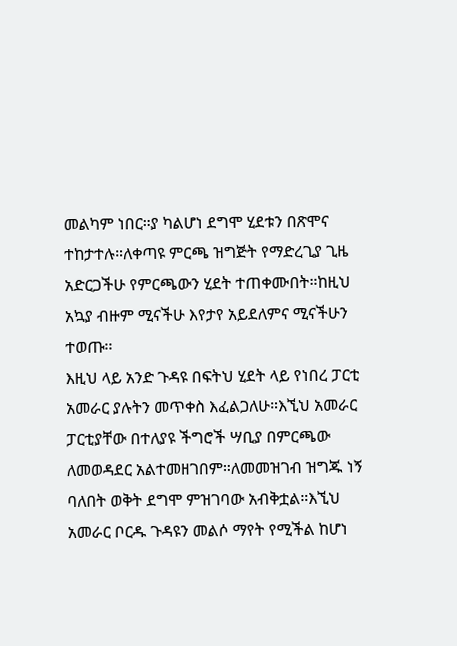መልካም ነበር።ያ ካልሆነ ደግሞ ሂደቱን በጽሞና ተከታተሉ።ለቀጣዩ ምርጫ ዝግጅት የማድረጊያ ጊዜ አድርጋችሁ የምርጫውን ሂደት ተጠቀሙበት።ከዚህ አኳያ ብዙም ሚናችሁ እየታየ አይደለምና ሚናችሁን ተወጡ፡፡
እዚህ ላይ አንድ ጉዳዩ በፍትህ ሂደት ላይ የነበረ ፓርቲ አመራር ያሉትን መጥቀስ እፈልጋለሁ።እኚህ አመራር ፓርቲያቸው በተለያዩ ችግሮች ሣቢያ በምርጫው ለመወዳደር አልተመዘገበም።ለመመዝገብ ዝግጁ ነኝ ባለበት ወቅት ደግሞ ምዝገባው አብቅቷል።እኚህ አመራር ቦርዱ ጉዳዩን መልሶ ማየት የሚችል ከሆነ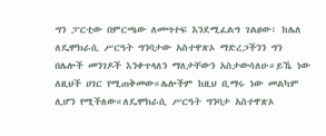ግን ፓርቲው በምርጫው ለመሣተፍ እንደሚፈልግ ገልፀው፣ ከሌለ ለዴሞክራሲ ሥርዓት ግንባታው አስተዋጽኦ ማድረጋችንን ግን በሌሎች መንገዶች እንቀጥላለን ማለታቸውን አስታውሳለሁ።ይኼ ነው ለዚህች ሀገር የሚጠቅመው።ሌሎችም ከዚህ ቢማሩ ነው መልካም ሊሆን የሚችለው።ለዴሞክራሲ ሥርዓት ግንባታ አስተዋጽኦ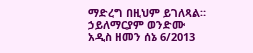ማድረግ በዚህም ይገለጻል።
ኃይለማርያም ወንድሙ
አዲስ ዘመን ሰኔ 6/2013